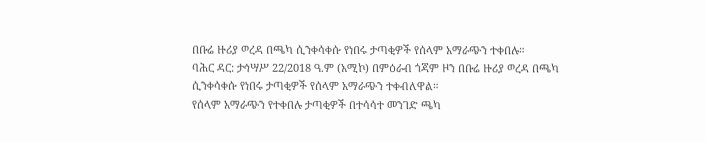በቡሬ ዙሪያ ወረዳ በጫካ ሲንቀሳቀሱ የነበሩ ታጣቂዎች የሰላም አማራጭን ተቀበሉ።
ባሕር ዳር: ታኅሣሥ 22/2018 ዓ.ም (አሚኮ) በምዕራብ ጎጃም ዞን በቡሬ ዙሪያ ወረዳ በጫካ ሲንቀሳቀሱ የነበሩ ታጣቂዎች የሰላም አማራጭን ተቀብለዋል።
የሰላም አማራጭን የተቀበሉ ታጣቂዎች በተሳሳተ መንገድ ጫካ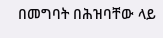በመግባት በሕዝባቸው ላይ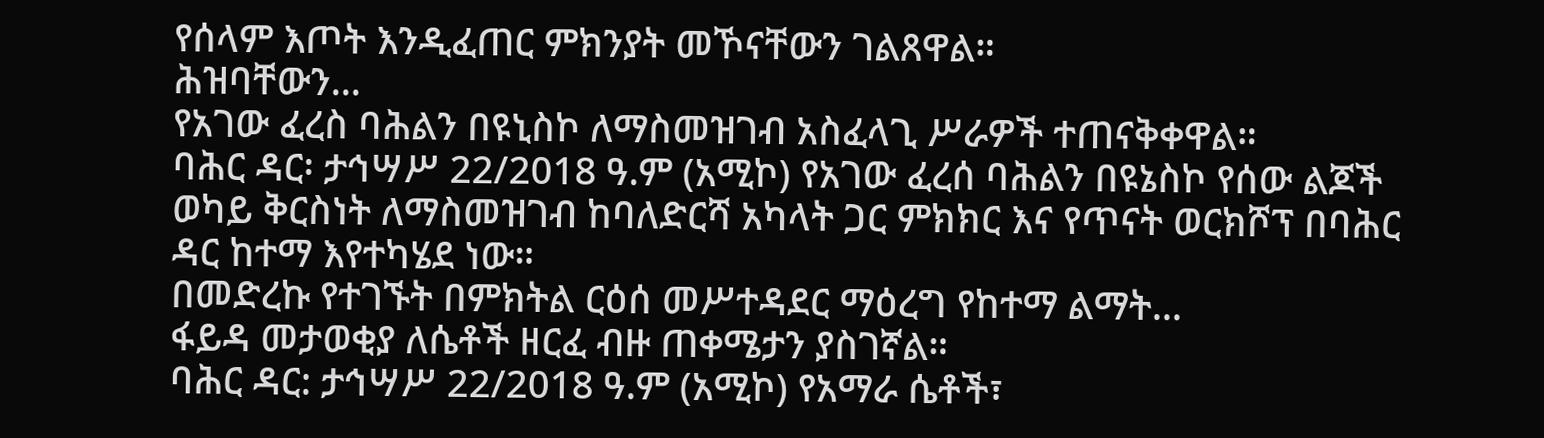የሰላም እጦት እንዲፈጠር ምክንያት መኾናቸውን ገልጸዋል።
ሕዝባቸውን...
የአገው ፈረስ ባሕልን በዩኒስኮ ለማስመዝገብ አስፈላጊ ሥራዎች ተጠናቅቀዋል።
ባሕር ዳር፡ ታኅሣሥ 22/2018 ዓ.ም (አሚኮ) የአገው ፈረሰ ባሕልን በዩኔስኮ የሰው ልጆች ወካይ ቅርስነት ለማስመዝገብ ከባለድርሻ አካላት ጋር ምክክር እና የጥናት ወርክሾፕ በባሕር ዳር ከተማ እየተካሄደ ነው።
በመድረኩ የተገኙት በምክትል ርዕሰ መሥተዳደር ማዕረግ የከተማ ልማት...
ፋይዳ መታወቂያ ለሴቶች ዘርፈ ብዙ ጠቀሜታን ያስገኛል።
ባሕር ዳር: ታኅሣሥ 22/2018 ዓ.ም (አሚኮ) የአማራ ሴቶች፣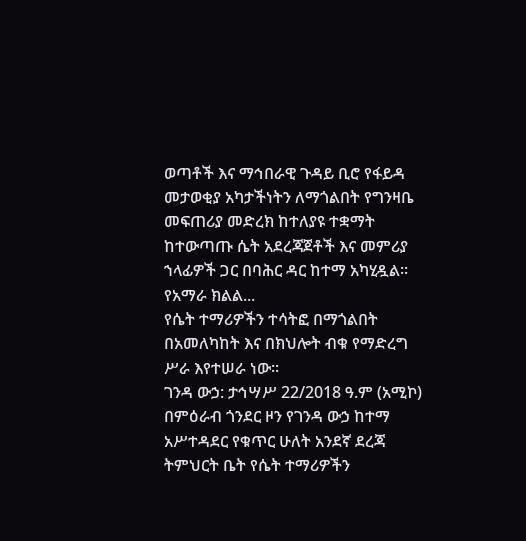ወጣቶች እና ማኅበራዊ ጉዳይ ቢሮ የፋይዳ መታወቂያ አካታችነትን ለማጎልበት የግንዛቤ መፍጠሪያ መድረክ ከተለያዩ ተቋማት ከተውጣጡ ሴት አደረጃጀቶች እና መምሪያ ኀላፊዎች ጋር በባሕር ዳር ከተማ አካሂዷል፡፡
የአማራ ክልል...
የሴት ተማሪዎችን ተሳትፎ በማጎልበት በአመለካከት እና በክህሎት ብቁ የማድረግ ሥራ እየተሠራ ነው።
ገንዳ ውኃ: ታኅሣሥ 22/2018 ዓ.ም (አሚኮ) በምዕራብ ጎንደር ዞን የገንዳ ውኃ ከተማ አሥተዳደር የቁጥር ሁለት አንደኛ ደረጃ ትምህርት ቤት የሴት ተማሪዎችን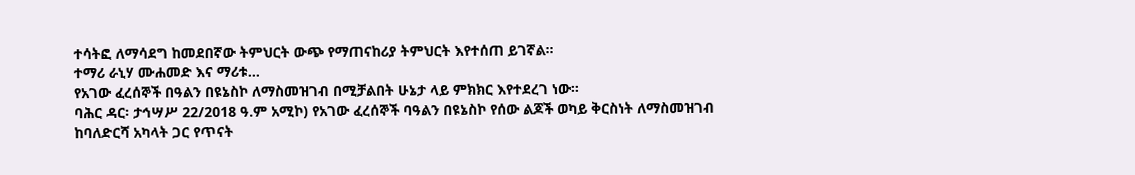ተሳትፎ ለማሳደግ ከመደበኛው ትምህርት ውጭ የማጠናከሪያ ትምህርት እየተሰጠ ይገኛል።
ተማሪ ራኒሃ ሙሐመድ እና ማሪቱ...
የአገው ፈረሰኞች በዓልን በዩኔስኮ ለማስመዝገብ በሚቻልበት ሁኔታ ላይ ምክክር እየተደረገ ነው።
ባሕር ዳር፡ ታኅሣሥ 22/2018 ዓ.ም አሚኮ) የአገው ፈረሰኞች ባዓልን በዩኔስኮ የሰው ልጆች ወካይ ቅርስነት ለማስመዝገብ ከባለድርሻ አካላት ጋር የጥናት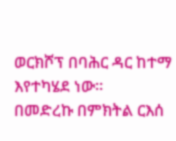ወርክሾፕ በባሕር ዳር ከተማ እየተካሄደ ነው።
በመድረኩ በምክትል ርእሰ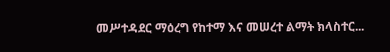መሥተዳደር ማዕረግ የከተማ እና መሠረተ ልማት ክላስተር...